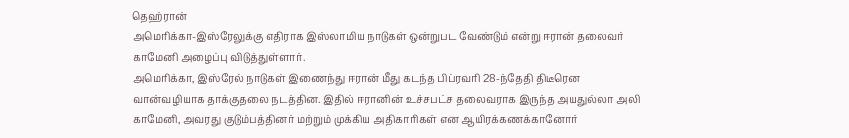தெஹ்ரான்
அமெரிக்கா-இஸ்ரேலுக்கு எதிராக இஸ்லாமிய நாடுகள் ஒன்றுபட வேண்டும் என்று ஈரான் தலைவர் காமேனி அழைப்பு விடுத்துள்ளார்.
அமெரிக்கா, இஸ்ரேல் நாடுகள் இணைந்து ஈரான் மீது கடந்த பிப்ரவரி 28-ந்தேதி திடீரென வான்வழியாக தாக்குதலை நடத்தின. இதில் ஈரானின் உச்சபட்ச தலைவராக இருந்த அயதுல்லா அலி காமேனி, அவரது குடும்பத்தினர் மற்றும் முக்கிய அதிகாரிகள் என ஆயிரக்கணக்கானோர்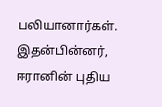பலியானார்கள்.
இதன்பின்னர், ஈரானின் புதிய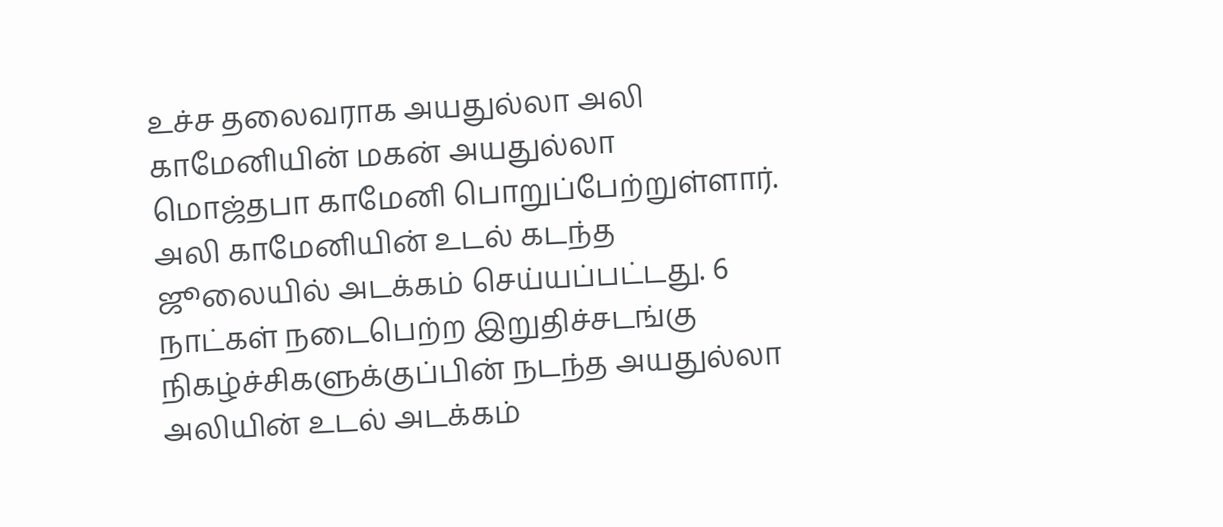உச்ச தலைவராக அயதுல்லா அலி காமேனியின் மகன் அயதுல்லா மொஜ்தபா காமேனி பொறுப்பேற்றுள்ளார். அலி காமேனியின் உடல் கடந்த ஜூலையில் அடக்கம் செய்யப்பட்டது. 6 நாட்கள் நடைபெற்ற இறுதிச்சடங்கு நிகழ்ச்சிகளுக்குப்பின் நடந்த அயதுல்லா அலியின் உடல் அடக்கம்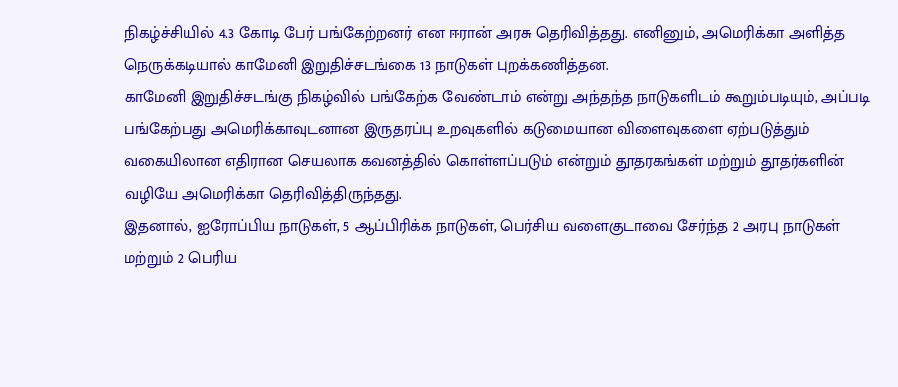நிகழ்ச்சியில் 4.3 கோடி பேர் பங்கேற்றனர் என ஈரான் அரசு தெரிவித்தது. எனினும், அமெரிக்கா அளித்த நெருக்கடியால் காமேனி இறுதிச்சடங்கை 13 நாடுகள் புறக்கணித்தன.
காமேனி இறுதிச்சடங்கு நிகழ்வில் பங்கேற்க வேண்டாம் என்று அந்தந்த நாடுகளிடம் கூறும்படியும், அப்படி பங்கேற்பது அமெரிக்காவுடனான இருதரப்பு உறவுகளில் கடுமையான விளைவுகளை ஏற்படுத்தும் வகையிலான எதிரான செயலாக கவனத்தில் கொள்ளப்படும் என்றும் தூதரகங்கள் மற்றும் தூதர்களின் வழியே அமெரிக்கா தெரிவித்திருந்தது.
இதனால், ஐரோப்பிய நாடுகள், 5 ஆப்பிரிக்க நாடுகள், பெர்சிய வளைகுடாவை சேர்ந்த 2 அரபு நாடுகள் மற்றும் 2 பெரிய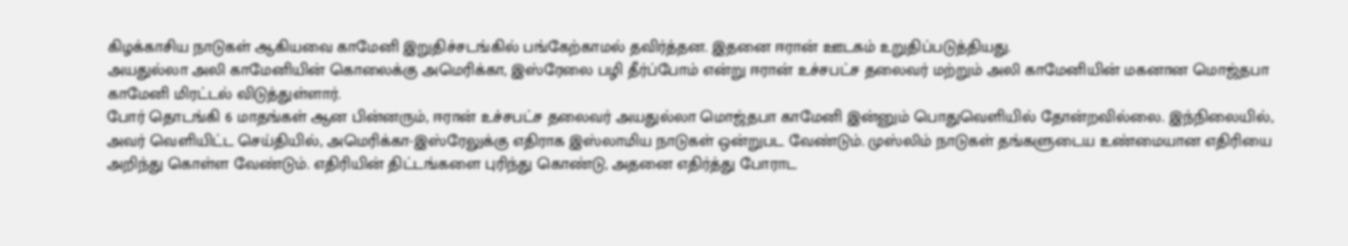கிழக்காசிய நாடுகள் ஆகியவை காமேனி இறுதிச்சடங்கில் பங்கேற்காமல் தவிர்த்தன. இதனை ஈரான் ஊடகம் உறுதிப்படுத்தியது.
அயதுல்லா அலி காமேனியின் கொலைக்கு அமெரிக்கா, இஸ்ரேலை பழி தீர்ப்போம் என்று ஈரான் உச்சபட்ச தலைவர் மற்றும் அலி காமேனியின் மகனான மொஜ்தபா காமேனி மிரட்டல் விடுத்துள்ளார்.
போர் தொடங்கி 6 மாதங்கள் ஆன பின்னரும், ஈரான் உச்சபட்ச தலைவர் அயதுல்லா மொஜ்தபா காமேனி இன்னும் பொதுவெளியில் தோன்றவில்லை. இந்நிலையில், அவர் வெளியிட்ட செய்தியில், அமெரிக்கா-இஸ்ரேலுக்கு எதிராக இஸ்லாமிய நாடுகள் ஒன்றுபட வேண்டும். முஸ்லிம் நாடுகள் தங்களுடைய உண்மையான எதிரியை அறிந்து கொள்ள வேண்டும். எதிரியின் திட்டங்களை புரிந்து கொண்டு, அதனை எதிர்த்து போராட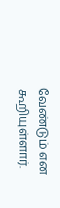வேண்டும் என கூறியுள்ளார்.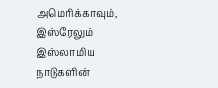அமெரிக்காவும், இஸ்ரேலும் இஸ்லாமிய நாடுகளின்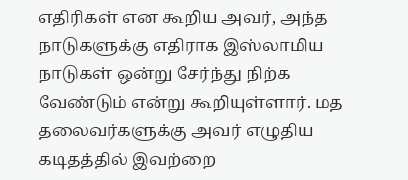எதிரிகள் என கூறிய அவர், அந்த நாடுகளுக்கு எதிராக இஸ்லாமிய நாடுகள் ஒன்று சேர்ந்து நிற்க வேண்டும் என்று கூறியுள்ளார். மத தலைவர்களுக்கு அவர் எழுதிய கடிதத்தில் இவற்றை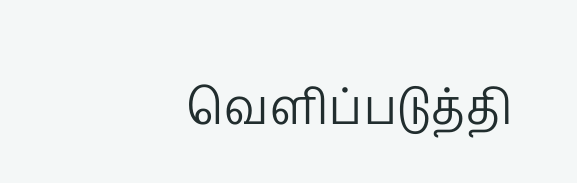வெளிப்படுத்தி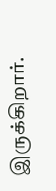இருக்கிறார்.